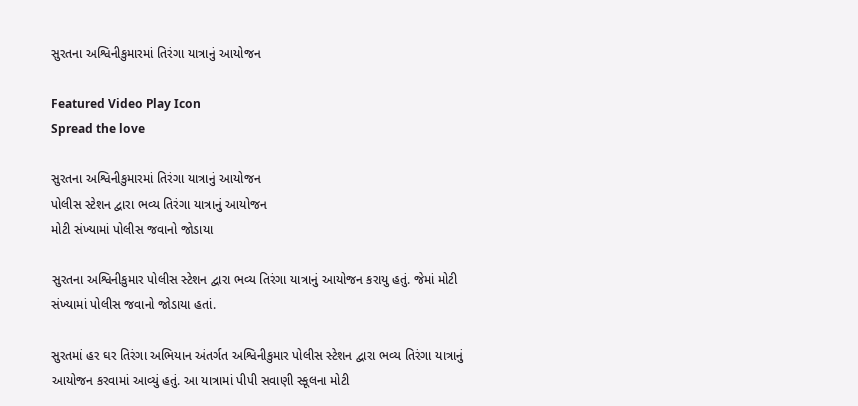સુરતના અશ્વિનીકુમારમાં તિરંગા યાત્રાનું આયોજન

Featured Video Play Icon
Spread the love

સુરતના અશ્વિનીકુમારમાં તિરંગા યાત્રાનું આયોજન
પોલીસ સ્ટેશન દ્વારા ભવ્ય તિરંગા યાત્રાનું આયોજન
મોટી સંખ્યામાં પોલીસ જવાનો જોડાયા

સુરતના અશ્વિનીકુમાર પોલીસ સ્ટેશન દ્વારા ભવ્ય તિરંગા યાત્રાનું આયોજન કરાયુ હતું. જેમાં મોટી સંખ્યામાં પોલીસ જવાનો જોડાયા હતાં.

સુરતમાં હર ઘર તિરંગા અભિયાન અંતર્ગત અશ્વિનીકુમાર પોલીસ સ્ટેશન દ્વારા ભવ્ય તિરંગા યાત્રાનું આયોજન કરવામાં આવ્યું હતું. આ યાત્રામાં પીપી સવાણી સ્કૂલના મોટી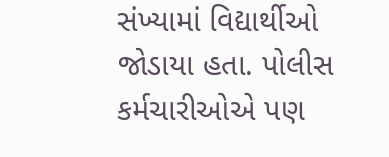સંખ્યામાં વિદ્યાર્થીઓ જોડાયા હતા. પોલીસ કર્મચારીઓએ પણ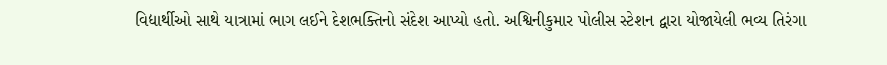વિદ્યાર્થીઓ સાથે યાત્રામાં ભાગ લઈને દેશભક્તિનો સંદેશ આપ્યો હતો. અશ્વિનીકુમાર પોલીસ સ્ટેશન દ્વારા યોજાયેલી ભવ્ય તિરંગા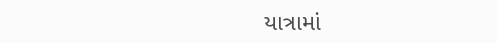યાત્રામાં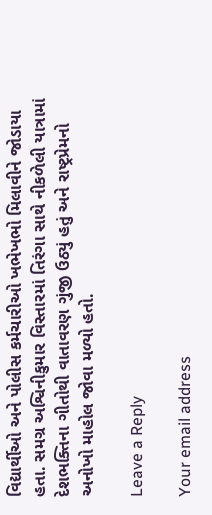વિદ્યાર્થીઓ અને પોલીસ કર્મચારીઓ ખભેખભો મિલાવીને જોડાયા હતા. સમગ્ર અશ્વિનીકુમાર વિસ્તારમાં તિરંગા સાથે નીકળેલી યાત્રામાં દેશભક્તિના ગીતોથી વાતાવરણ ગુંજી ઉઠ્યું હતું અને રાષ્ટ્રપ્રેમનો અનોખો માહોલ જોવા મળ્યો હતો.

Leave a Reply

Your email address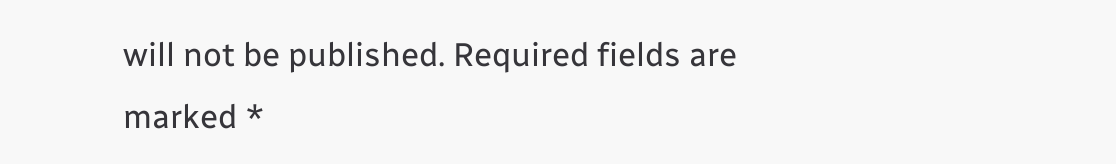will not be published. Required fields are marked *